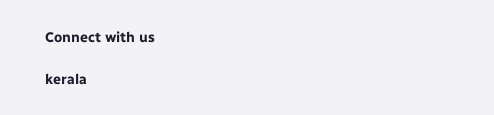Connect with us

kerala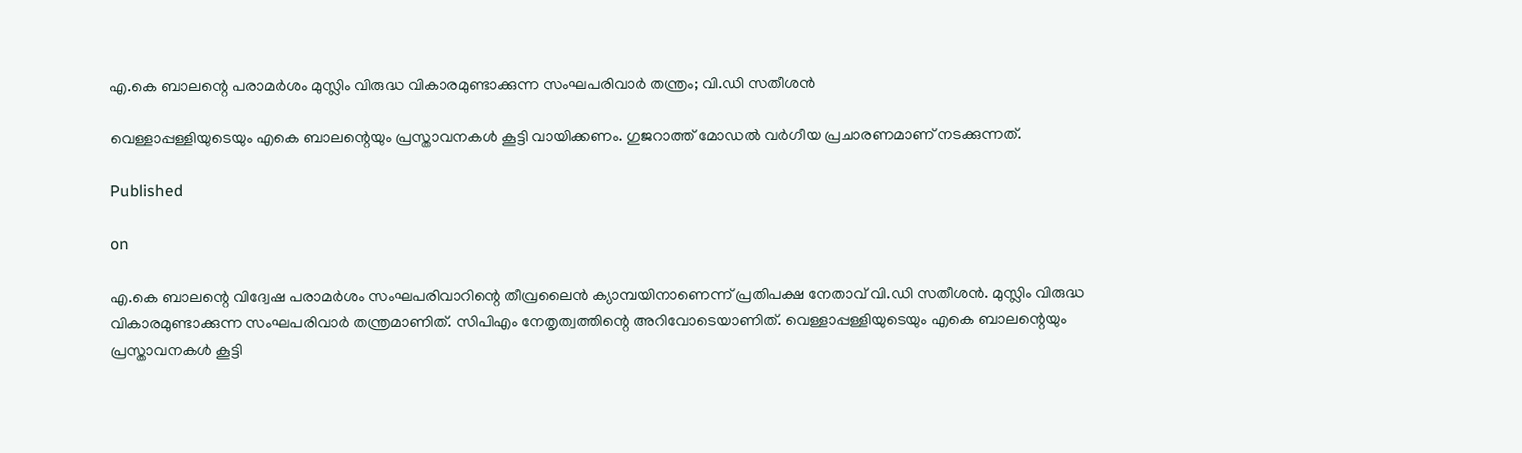എ.കെ ബാലന്റെ പരാമര്‍ശം മുസ്ലിം വിരുദ്ധ വികാരമുണ്ടാക്കുന്ന സംഘപരിവാര്‍ തന്ത്രം; വി.ഡി സതീശന്‍

വെള്ളാപ്പള്ളിയുടെയും എകെ ബാലന്റെയും പ്രസ്താവനകള്‍ കൂട്ടി വായിക്കണം. ഗുജറാത്ത് മോഡല്‍ വര്‍ഗീയ പ്രചാരണമാണ് നടക്കുന്നത്.

Published

on

എ.കെ ബാലന്റെ വിദ്വേഷ പരാമര്‍ശം സംഘപരിവാറിന്റെ തീവ്രലൈന്‍ ക്യാമ്പയിനാണെന്ന് പ്രതിപക്ഷ നേതാവ് വി.ഡി സതീശന്‍. മുസ്ലിം വിരുദ്ധ വികാരമുണ്ടാക്കുന്ന സംഘപരിവാര്‍ തന്ത്രമാണിത്. സിപിഎം നേതൃത്വത്തിന്റെ അറിവോടെയാണിത്. വെള്ളാപ്പള്ളിയുടെയും എകെ ബാലന്റെയും പ്രസ്താവനകള്‍ കൂട്ടി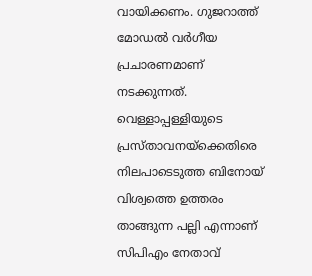വായിക്കണം. ഗുജറാത്ത് മോഡല്‍ വര്‍ഗീയ പ്രചാരണമാണ് നടക്കുന്നത്. വെള്ളാപ്പള്ളിയുടെ പ്രസ്താവനയ്‌ക്കെതിരെ നിലപാടെടുത്ത ബിനോയ് വിശ്വത്തെ ഉത്തരം താങ്ങുന്ന പല്ലി എന്നാണ് സിപിഎം നേതാവ്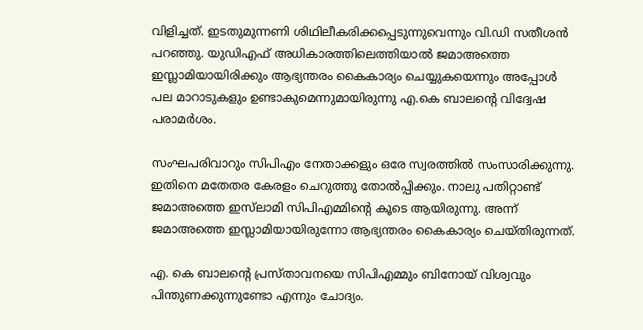വിളിച്ചത്. ഇടതുമുന്നണി ശിഥിലീകരിക്കപ്പെടുന്നുവെന്നും വി.ഡി സതീശന്‍ പറഞ്ഞു. യുഡിഎഫ് അധികാരത്തിലെത്തിയാല്‍ ജമാഅത്തെ ഇസ്ലാമിയായിരിക്കും ആഭ്യന്തരം കൈകാര്യം ചെയ്യുകയെന്നും അപ്പോള്‍ പല മാറാടുകളും ഉണ്ടാകുമെന്നുമായിരുന്നു എ.കെ ബാലന്റെ വിദ്വേഷ പരാമര്‍ശം.

സംഘപരിവാറും സിപിഎം നേതാക്കളും ഒരേ സ്വരത്തില്‍ സംസാരിക്കുന്നു. ഇതിനെ മതേതര കേരളം ചെറുത്തു തോല്‍പ്പിക്കും. നാലു പതിറ്റാണ്ട് ജമാഅത്തെ ഇസ്‌ലാമി സിപിഎമ്മിന്റെ കൂടെ ആയിരുന്നു. അന്ന് ജമാഅത്തെ ഇസ്ലാമിയായിരുന്നോ ആഭ്യന്തരം കൈകാര്യം ചെയ്തിരുന്നത്.

എ. കെ ബാലന്റെ പ്രസ്താവനയെ സിപിഎമ്മും ബിനോയ് വിശ്വവും പിന്തുണക്കുന്നുണ്ടോ എന്നും ചോദ്യം.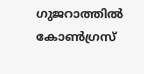ഗുജറാത്തില്‍ കോണ്‍ഗ്രസ്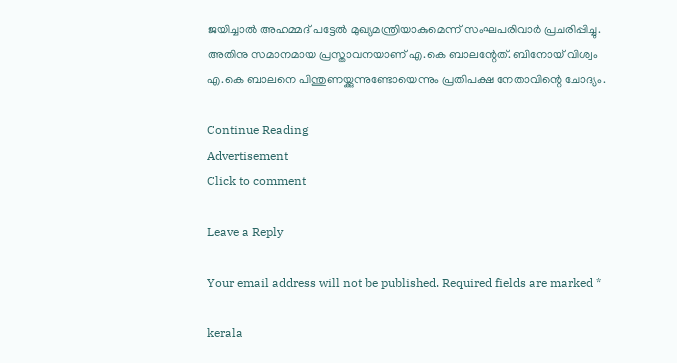ജയിച്ചാല്‍ അഹമ്മദ് പട്ടേല്‍ മുഖ്യമന്ത്രിയാകുമെന്ന് സംഘപരിവാര്‍ പ്രചരിപ്പിച്ചു. അതിനു സമാനമായ പ്രസ്താവനയാണ് എ.കെ ബാലന്റേത്. ബിനോയ് വിശ്വം എ.കെ ബാലനെ പിന്തുണയ്ക്കുന്നുണ്ടോയെന്നും പ്രതിപക്ഷ നേതാവിന്റെ ചോദ്യം.

Continue Reading
Advertisement
Click to comment

Leave a Reply

Your email address will not be published. Required fields are marked *

kerala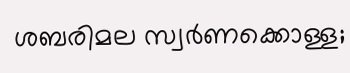ശബരിമല സ്വര്‍ണക്കൊള്ള;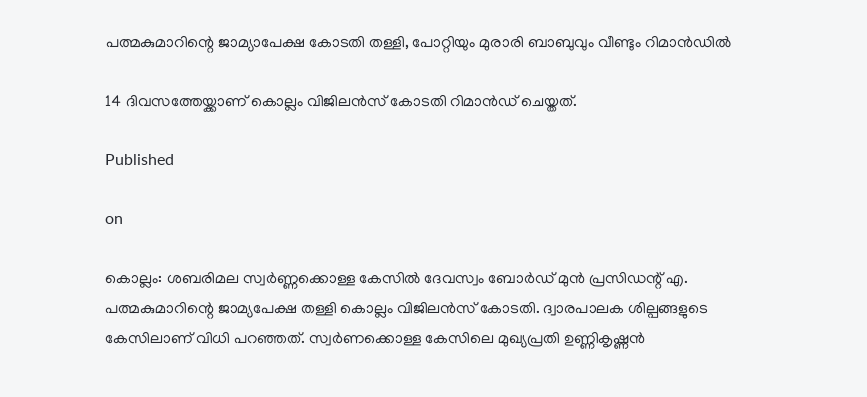പത്മകുമാറിന്റെ ജാമ്യാപേക്ഷ കോടതി തള്ളി, പോറ്റിയും മുരാരി ബാബുവും വീണ്ടും റിമാന്‍ഡില്‍

14 ദിവസത്തേയ്ക്കാണ് കൊല്ലം വിജിലന്‍സ് കോടതി റിമാന്‍ഡ് ചെയ്തത്.

Published

on

കൊല്ലം: ശബരിമല സ്വര്‍ണ്ണക്കൊള്ള കേസില്‍ ദേവസ്വം ബോര്‍ഡ് മുന്‍ പ്രസിഡന്റ് എ. പത്മകുമാറിന്റെ ജാമ്യപേക്ഷ തള്ളി കൊല്ലം വിജിലന്‍സ് കോടതി. ദ്വാരപാലക ശില്പങ്ങളുടെ കേസിലാണ് വിധി പറഞ്ഞത്. സ്വര്‍ണക്കൊള്ള കേസിലെ മുഖ്യപ്രതി ഉണ്ണികൃഷ്ണന്‍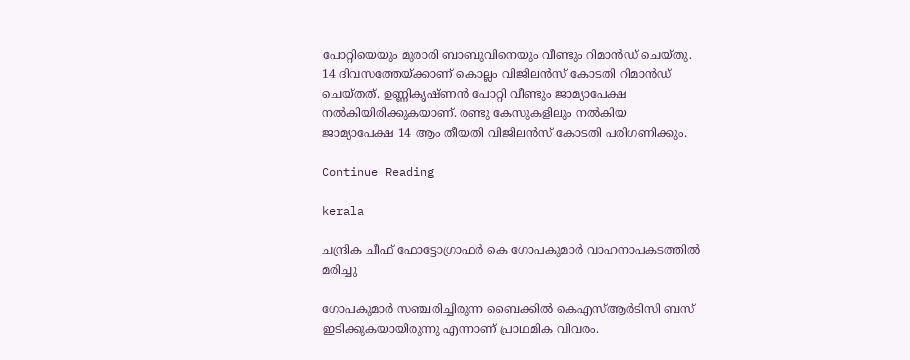പോറ്റിയെയും മുരാരി ബാബുവിനെയും വീണ്ടും റിമാന്‍ഡ് ചെയ്തു. 14 ദിവസത്തേയ്ക്കാണ് കൊല്ലം വിജിലന്‍സ് കോടതി റിമാന്‍ഡ് ചെയ്തത്. ഉണ്ണികൃഷ്ണന്‍ പോറ്റി വീണ്ടും ജാമ്യാപേക്ഷ നല്‍കിയിരിക്കുകയാണ്. രണ്ടു കേസുകളിലും നല്‍കിയ ജാമ്യാപേക്ഷ 14 ആം തീയതി വിജിലന്‍സ് കോടതി പരിഗണിക്കും.

Continue Reading

kerala

ചന്ദ്രിക ചീഫ് ഫോട്ടോഗ്രാഫര്‍ കെ ഗോപകുമാര്‍ വാഹനാപകടത്തില്‍ മരിച്ചു

ഗോപകുമാര്‍ സഞ്ചരിച്ചിരുന്ന ബൈക്കില്‍ കെഎസ്ആര്‍ടിസി ബസ് ഇടിക്കുകയായിരുന്നു എന്നാണ് പ്രാഥമിക വിവരം.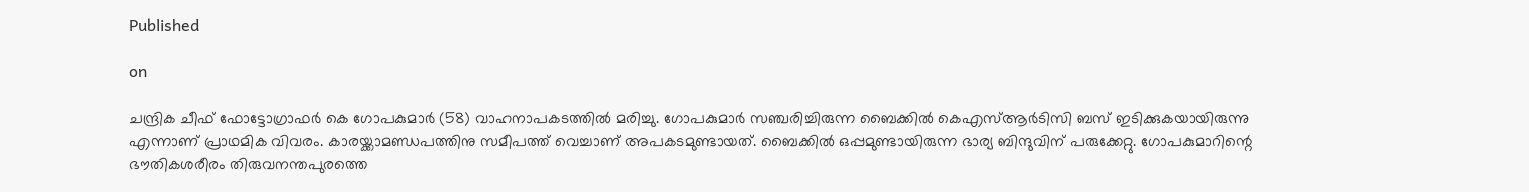Published

on

ചന്ദ്രിക ചീഫ് ഫോട്ടോഗ്രാഫര്‍ കെ ഗോപകുമാര്‍ (58) വാഹനാപകടത്തില്‍ മരിച്ചു. ഗോപകുമാര്‍ സഞ്ചരിച്ചിരുന്ന ബൈക്കില്‍ കെഎസ്ആര്‍ടിസി ബസ് ഇടിക്കുകയായിരുന്നു എന്നാണ് പ്രാഥമിക വിവരം. കാരയ്ക്കാമണ്ഡപത്തിനു സമീപത്ത് വെച്ചാണ് അപകടമുണ്ടായത്. ബൈക്കില്‍ ഒപ്പമുണ്ടായിരുന്ന ഭാര്യ ബിന്ദുവിന് പരുക്കേറ്റു. ഗോപകുമാറിന്റെ ഭൗതികശരീരം തിരുവനന്തപുരത്തെ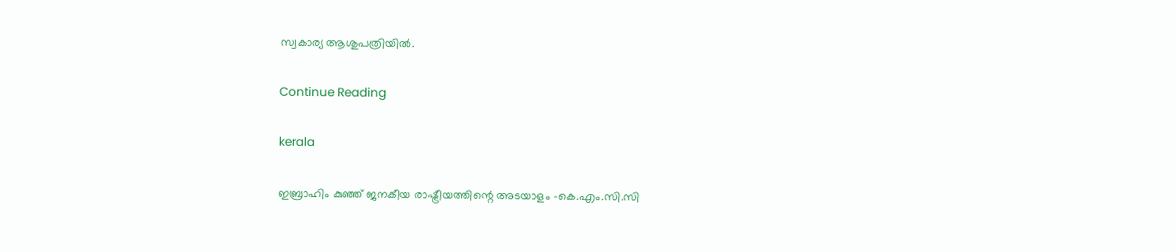സ്വകാര്യ ആശുപത്രിയില്‍.

Continue Reading

kerala

ഇബ്രാഹിം കുഞ്ഞ് ജനകീയ രാഷ്ട്രീയത്തിന്റെ അടയാളം -കെ.എം.സി.സി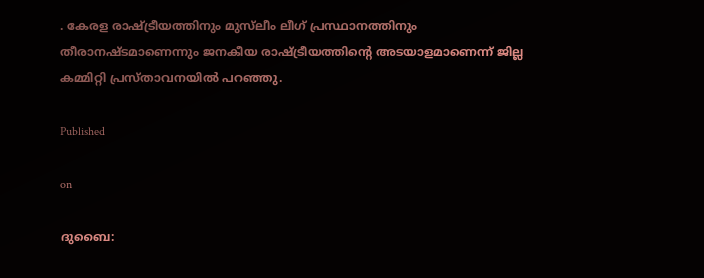. കേരള രാഷ്ട്രീയത്തിനും മുസ്‌ലീം ലീഗ് പ്രസ്ഥാനത്തിനും തീരാനഷ്ടമാണെന്നും ജനകീയ രാഷ്ട്രീയത്തിന്റെ അടയാളമാണെന്ന് ജില്ല കമ്മിറ്റി പ്രസ്താവനയില്‍ പറഞ്ഞു.

Published

on

ദുബൈ: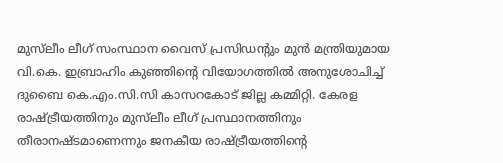മുസ്‌ലീം ലീഗ് സംസ്ഥാന വൈസ് പ്രസിഡന്റും മുന്‍ മന്ത്രിയുമായ വി.കെ. ഇബ്രാഹിം കുഞ്ഞിന്റെ വിയോഗത്തില്‍ അനുശോചിച്ച് ദുബൈ കെ.എം.സി.സി കാസറകോട് ജില്ല കമ്മിറ്റി. കേരള രാഷ്ട്രീയത്തിനും മുസ്‌ലീം ലീഗ് പ്രസ്ഥാനത്തിനും തീരാനഷ്ടമാണെന്നും ജനകീയ രാഷ്ട്രീയത്തിന്റെ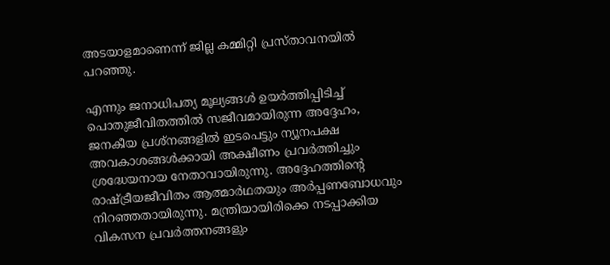അടയാളമാണെന്ന് ജില്ല കമ്മിറ്റി പ്രസ്താവനയില്‍ പറഞ്ഞു.

എന്നും ജനാധിപത്യ മൂല്യങ്ങള്‍ ഉയര്‍ത്തിപ്പിടിച്ച് പൊതുജീവിതത്തില്‍ സജീവമായിരുന്ന അദ്ദേഹം, ജനകീയ പ്രശ്‌നങ്ങളില്‍ ഇടപെട്ടും ന്യൂനപക്ഷ അവകാശങ്ങള്‍ക്കായി അക്ഷീണം പ്രവര്‍ത്തിച്ചും ശ്രദ്ധേയനായ നേതാവായിരുന്നു. അദ്ദേഹത്തിന്റെ രാഷ്ട്രീയജീവിതം ആത്മാര്‍ഥതയും അര്‍പ്പണബോധവും നിറഞ്ഞതായിരുന്നു. മന്ത്രിയായിരിക്കെ നടപ്പാക്കിയ വികസന പ്രവര്‍ത്തനങ്ങളും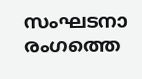സംഘടനാ രംഗത്തെ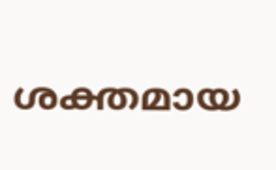ശക്തമായ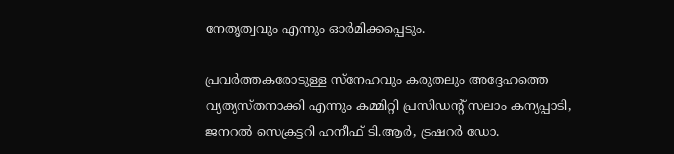നേതൃത്വവും എന്നും ഓര്‍മിക്കപ്പെടും.

പ്രവര്‍ത്തകരോടുള്ള സ്‌നേഹവും കരുതലും അദ്ദേഹത്തെ വ്യത്യസ്തനാക്കി എന്നും കമ്മിറ്റി പ്രസിഡന്റ് സലാം കന്യപ്പാടി, ജനറല്‍ സെക്രട്ടറി ഹനീഫ് ടി.ആര്‍, ട്രഷറര്‍ ഡോ.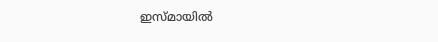ഇസ്മായില്‍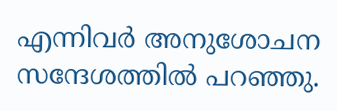എന്നിവര്‍ അനുശോചന സന്ദേശത്തില്‍ പറഞ്ഞു.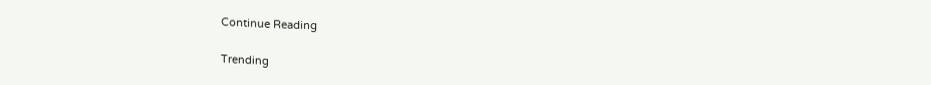Continue Reading

Trending